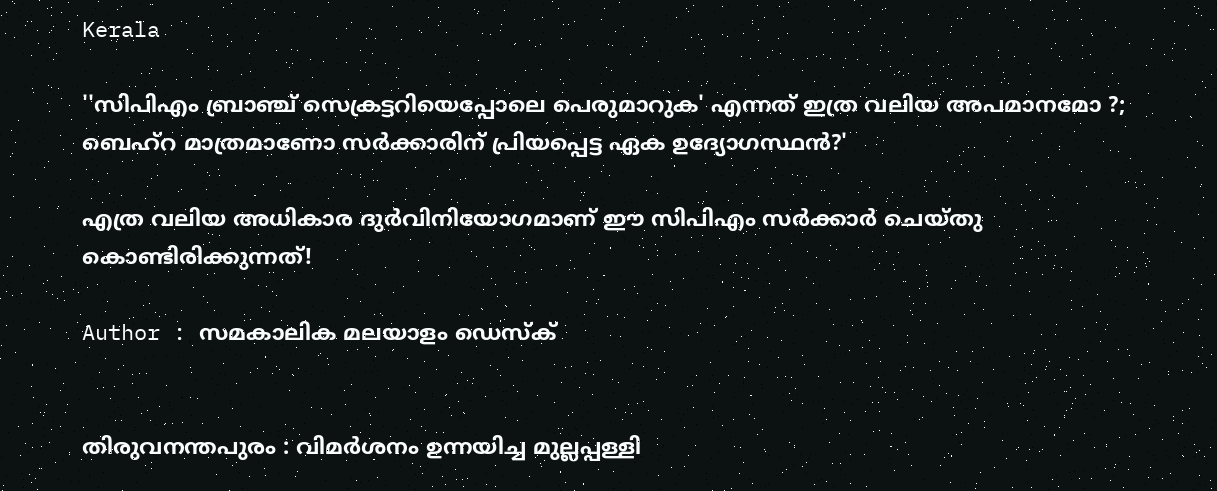Kerala

''സിപിഎം ബ്രാഞ്ച് സെക്രട്ടറിയെപ്പോലെ പെരുമാറുക' എന്നത് ഇത്ര വലിയ അപമാനമോ ?; ബെഹ്‌റ മാത്രമാണോ സര്‍ക്കാരിന് പ്രിയപ്പെട്ട ഏക ഉദ്യോഗസ്ഥന്‍?'

എത്ര വലിയ അധികാര ദുര്‍വിനിയോഗമാണ് ഈ സിപിഎം സര്‍ക്കാര്‍ ചെയ്തു കൊണ്ടിരിക്കുന്നത്!

Author : സമകാലിക മലയാളം ഡെസ്ക്


തിരുവനന്തപുരം : വിമര്‍ശനം ഉന്നയിച്ച മുല്ലപ്പള്ളി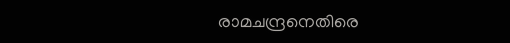രാമചന്ദ്രനെതിരെ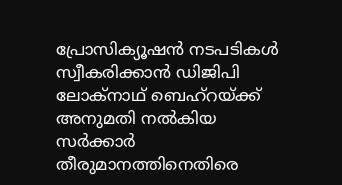പ്രോസിക്യൂഷന്‍ നടപടികള്‍ സ്വീകരിക്കാന്‍ ഡിജിപി ലോക്‌നാഥ് ബെഹ്‌റയ്ക്ക് അനുമതി നല്‍കിയ സര്‍ക്കാര്‍ തീരുമാനത്തിനെതിരെ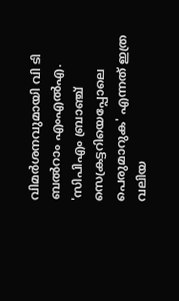വിമര്‍ശനവുമായി വി ടി ബല്‍റാം എംഎല്‍എ. 'സിപിഎം ബ്രാഞ്ച് സെക്രട്ടറിയെപ്പോലെ പെരുമാറുക' എന്നത് ഇത്ര വലിയ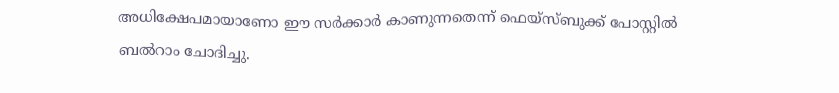അധിക്ഷേപമായാണോ ഈ സര്‍ക്കാര്‍ കാണുന്നതെന്ന് ഫെയ്‌സ്ബുക്ക് പോസ്റ്റില്‍ ബല്‍റാം ചോദിച്ചു.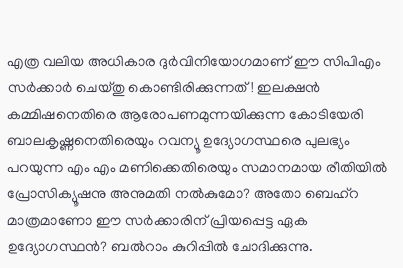എത്ര വലിയ അധികാര ദുര്‍വിനിയോഗമാണ് ഈ സിപിഎം സര്‍ക്കാര്‍ ചെയ്തു കൊണ്ടിരിക്കുന്നത്! ഇലക്ഷന്‍ കമ്മിഷനെതിരെ ആരോപണമുന്നയിക്കുന്ന കോടിയേരി ബാലകൃഷ്ണനെതിരെയും റവന്യൂ ഉദ്യോഗസ്ഥരെ പുലഭ്യം പറയുന്ന എം എം മണിക്കെതിരെയും സമാനമായ രീതിയില്‍ പ്രോസിക്യൂഷനു അനുമതി നല്‍കുമോ? അതോ ബെഹ്‌റ മാത്രമാണോ ഈ സര്‍ക്കാരിന് പ്രിയപ്പെട്ട ഏക ഉദ്യോഗസ്ഥന്‍? ബല്‍റാം കുറിപ്പില്‍ ചോദിക്കുന്നു.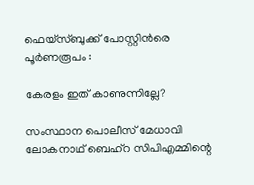ഫെയ്‌സ്ബുക്ക് പോസ്റ്റിന്‍രെ പൂര്‍ണരൂപം :

കേരളം ഇത് കാണുന്നില്ലേ?

സംസ്ഥാന പൊലീസ് മേധാവി ലോകനാഥ് ബെഹ്‌റ സിപിഎമ്മിന്റെ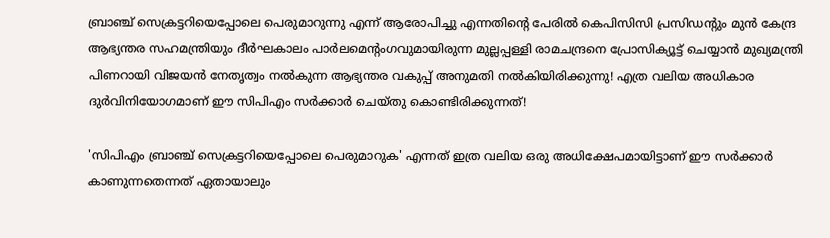ബ്രാഞ്ച് സെക്രട്ടറിയെപ്പോലെ പെരുമാറുന്നു എന്ന് ആരോപിച്ചു എന്നതിന്റെ പേരില്‍ കെപിസിസി പ്രസിഡന്റും മുന്‍ കേന്ദ്ര ആഭ്യന്തര സഹമന്ത്രിയും ദീര്‍ഘകാലം പാര്‍ലമെന്റംഗവുമായിരുന്ന മുല്ലപ്പള്ളി രാമചന്ദ്രനെ പ്രോസിക്യൂട്ട് ചെയ്യാന്‍ മുഖ്യമന്ത്രി പിണറായി വിജയന്‍ നേതൃത്വം നല്‍കുന്ന ആഭ്യന്തര വകുപ്പ് അനുമതി നല്‍കിയിരിക്കുന്നു! എത്ര വലിയ അധികാര ദുര്‍വിനിയോഗമാണ് ഈ സിപിഎം സര്‍ക്കാര്‍ ചെയ്തു കൊണ്ടിരിക്കുന്നത്!

'സിപിഎം ബ്രാഞ്ച് സെക്രട്ടറിയെപ്പോലെ പെരുമാറുക' എന്നത് ഇത്ര വലിയ ഒരു അധിക്ഷേപമായിട്ടാണ് ഈ സര്‍ക്കാര്‍ കാണുന്നതെന്നത് ഏതായാലും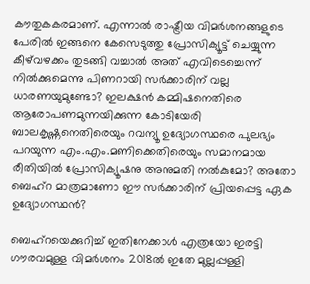കൗതുകകരമാണ്. എന്നാല്‍ രാഷ്ട്രീയ വിമര്‍ശനങ്ങളുടെ പേരില്‍ ഇങ്ങനെ കേസെടുത്തു പ്രോസിക്യൂട്ട് ചെയ്യുന്ന കീഴ്‌വഴക്കം തുടങ്ങി വച്ചാല്‍ അത് എവിടെച്ചെന്ന് നില്‍ക്കുമെന്നു പിണറായി സര്‍ക്കാരിന് വല്ല ധാരണയുമുണ്ടോ? ഇലക്ഷന്‍ കമ്മിഷനെതിരെ ആരോപണമുന്നയിക്കുന്ന കോടിയേരി ബാലകൃഷ്ണനെതിരെയും റവന്യൂ ഉദ്യോഗസ്ഥരെ പുലഭ്യം പറയുന്ന എം.എം.മണിക്കെതിരെയും സമാനമായ രീതിയില്‍ പ്രോസിക്യൂഷനു അനുമതി നല്‍കുമോ? അതോ ബെഹ്‌റ മാത്രമാണോ ഈ സര്‍ക്കാരിന് പ്രിയപ്പെട്ട ഏക ഉദ്യോഗസ്ഥന്‍?

ബെഹ്‌റയെക്കുറിച്ച് ഇതിനേക്കാള്‍ എത്രയോ ഇരട്ടി ഗൗരവമുള്ള വിമര്‍ശനം 2018ല്‍ ഇതേ മുല്ലപ്പള്ളി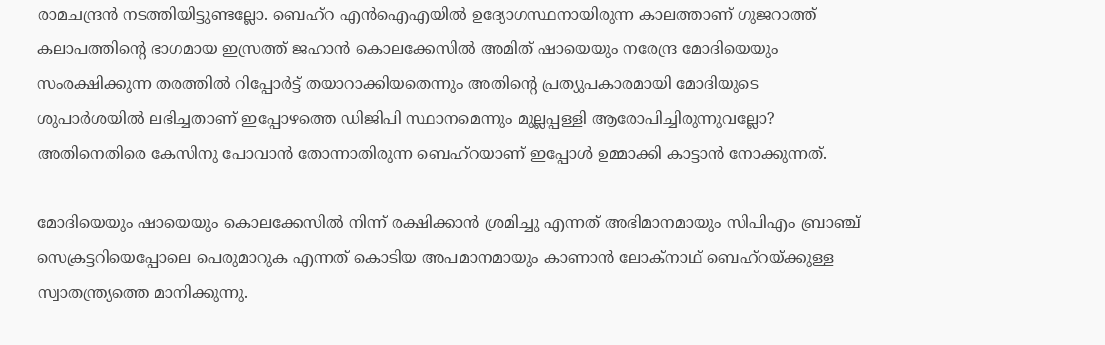രാമചന്ദ്രന്‍ നടത്തിയിട്ടുണ്ടല്ലോ. ബെഹ്‌റ എന്‍ഐഎയില്‍ ഉദ്യോഗസ്ഥനായിരുന്ന കാലത്താണ് ഗുജറാത്ത് കലാപത്തിന്റെ ഭാഗമായ ഇസ്രത്ത് ജഹാന്‍ കൊലക്കേസില്‍ അമിത് ഷായെയും നരേന്ദ്ര മോദിയെയും സംരക്ഷിക്കുന്ന തരത്തില്‍ റിപ്പോര്‍ട്ട് തയാറാക്കിയതെന്നും അതിന്റെ പ്രത്യുപകാരമായി മോദിയുടെ ശുപാര്‍ശയില്‍ ലഭിച്ചതാണ് ഇപ്പോഴത്തെ ഡിജിപി സ്ഥാനമെന്നും മുല്ലപ്പള്ളി ആരോപിച്ചിരുന്നുവല്ലോ? അതിനെതിരെ കേസിനു പോവാന്‍ തോന്നാതിരുന്ന ബെഹ്‌റയാണ് ഇപ്പോള്‍ ഉമ്മാക്കി കാട്ടാന്‍ നോക്കുന്നത്.

മോദിയെയും ഷായെയും കൊലക്കേസില്‍ നിന്ന് രക്ഷിക്കാന്‍ ശ്രമിച്ചു എന്നത് അഭിമാനമായും സിപിഎം ബ്രാഞ്ച് സെക്രട്ടറിയെപ്പോലെ പെരുമാറുക എന്നത് കൊടിയ അപമാനമായും കാണാന്‍ ലോക്‌നാഥ് ബെഹ്‌റയ്ക്കുള്ള സ്വാതന്ത്ര്യത്തെ മാനിക്കുന്നു.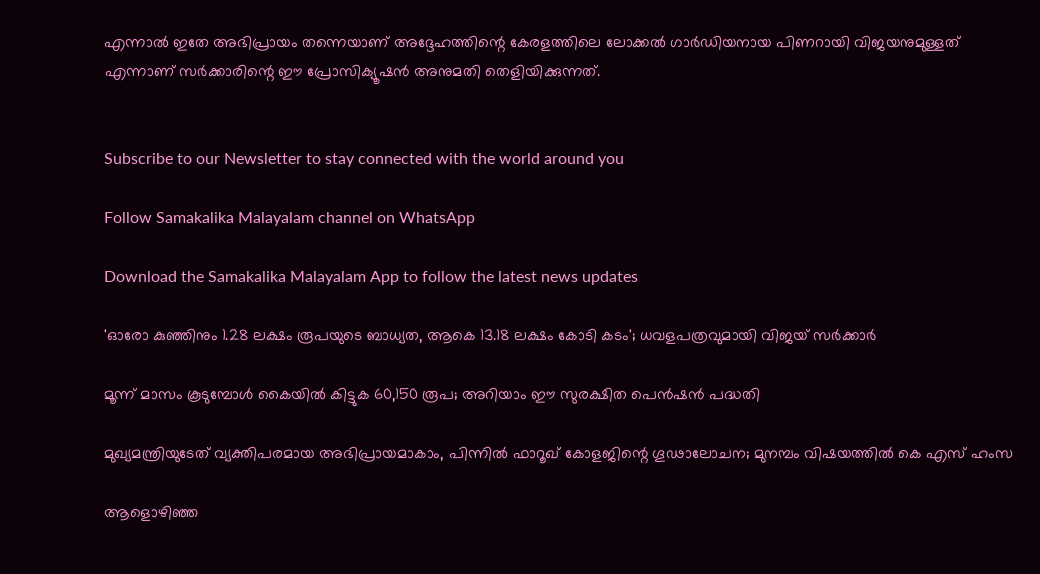എന്നാല്‍ ഇതേ അഭിപ്രായം തന്നെയാണ് അദ്ദേഹത്തിന്റെ കേരളത്തിലെ ലോക്കല്‍ ഗാര്‍ഡിയനായ പിണറായി വിജയനുമുള്ളത് എന്നാണ് സര്‍ക്കാരിന്റെ ഈ പ്രോസിക്യൂഷന്‍ അനുമതി തെളിയിക്കുന്നത്.


Subscribe to our Newsletter to stay connected with the world around you

Follow Samakalika Malayalam channel on WhatsApp

Download the Samakalika Malayalam App to follow the latest news updates

'ഓരോ കുഞ്ഞിനും 1.28 ലക്ഷം രൂപയുടെ ബാധ്യത, ആകെ 13.18 ലക്ഷം കോടി കടം'; ധവളപത്രവുമായി വിജയ്‌ സർക്കാർ

മൂന്ന് മാസം കൂടുമ്പോള്‍ കൈയില്‍ കിട്ടുക 60,150 രൂപ; അറിയാം ഈ സുരക്ഷിത പെന്‍ഷന്‍ പദ്ധതി

മുഖ്യമന്ത്രിയുടേത് വ്യക്തിപരമായ അഭിപ്രായമാകാം, പിന്നിൽ ഫാറൂഖ് കോളജിന്റെ ഗൂഢാലോചന; മുനമ്പം വിഷയത്തിൽ കെ എസ് ഹംസ

ആളൊഴിഞ്ഞ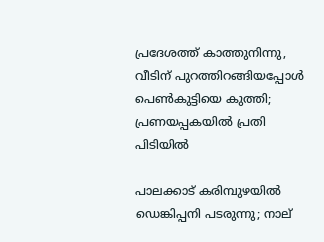പ്രദേശത്ത് കാത്തുനിന്നു, വീടിന് പുറത്തിറങ്ങിയപ്പോള്‍ പെണ്‍കുട്ടിയെ കുത്തി; പ്രണയപ്പകയില്‍ പ്രതി പിടിയില്‍

പാലക്കാട് കരിമ്പുഴയിൽ ഡെങ്കിപ്പനി പടരുന്നു; നാല്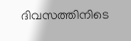ദിവസത്തിനിടെ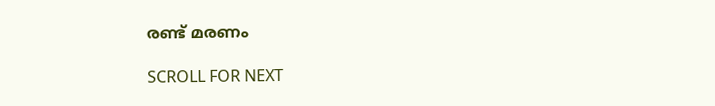രണ്ട് മരണം

SCROLL FOR NEXT